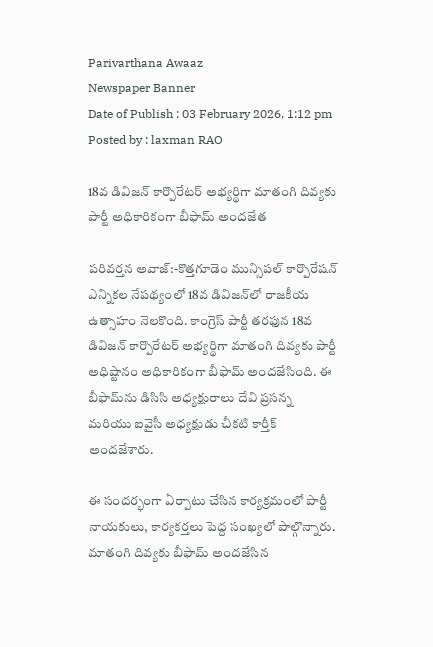Parivarthana Awaaz
Newspaper Banner
Date of Publish : 03 February 2026, 1:12 pm Posted by : laxman RAO

18వ డివిజన్ కార్పొరేటర్ అభ్యర్థిగా మాతంగి దివ్యకు పార్టీ అధికారికంగా బీఫామ్ అందజేత

పరివర్తన అవాజ్:-కొత్తగూడెం మున్సిపల్ కార్పొరేషన్ ఎన్నికల నేపథ్యంలో 18వ డివిజన్‌లో రాజకీయ ఉత్సాహం నెలకొంది. కాంగ్రెస్ పార్టీ తరఫున 18వ డివిజన్ కార్పొరేటర్ అభ్యర్థిగా మాతంగి దివ్యకు పార్టీ అధిష్టానం అధికారికంగా బీఫామ్ అందజేసింది. ఈ బీఫామ్‌ను డిసిసి అధ్యక్షురాలు దేవి ప్రసన్న మరియు ఐవైసీ అధ్యక్షుడు చీకటి కార్తీక్ అందజేశారు.

ఈ సందర్భంగా ఏర్పాటు చేసిన కార్యక్రమంలో పార్టీ నాయకులు, కార్యకర్తలు పెద్ద సంఖ్యలో పాల్గొన్నారు. మాతంగి దివ్యకు బీఫామ్ అందజేసిన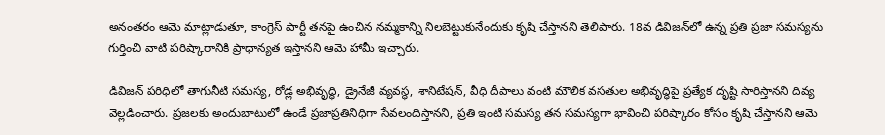అనంతరం ఆమె మాట్లాడుతూ, కాంగ్రెస్ పార్టీ తనపై ఉంచిన నమ్మకాన్ని నిలబెట్టుకునేందుకు కృషి చేస్తానని తెలిపారు. 18వ డివిజన్‌లో ఉన్న ప్రతి ప్రజా సమస్యను గుర్తించి వాటి పరిష్కారానికి ప్రాధాన్యత ఇస్తానని ఆమె హామీ ఇచ్చారు.

డివిజన్ పరిధిలో తాగునీటి సమస్య, రోడ్ల అభివృద్ధి, డ్రైనేజీ వ్యవస్థ, శానిటేషన్, వీధి దీపాలు వంటి మౌలిక వసతుల అభివృద్ధిపై ప్రత్యేక దృష్టి సారిస్తానని దివ్య వెల్లడించారు. ప్రజలకు అందుబాటులో ఉండే ప్రజాప్రతినిధిగా సేవలందిస్తానని, ప్రతి ఇంటి సమస్య తన సమస్యగా భావించి పరిష్కారం కోసం కృషి చేస్తానని ఆమె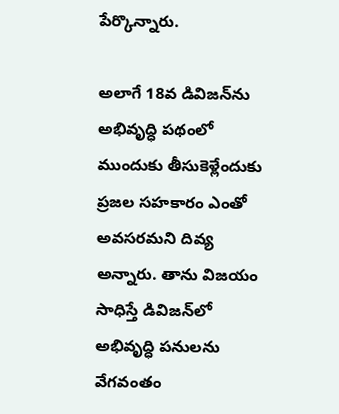పేర్కొన్నారు.

అలాగే 18వ డివిజన్‌ను అభివృద్ధి పథంలో ముందుకు తీసుకెళ్లేందుకు ప్రజల సహకారం ఎంతో అవసరమని దివ్య అన్నారు. తాను విజయం సాధిస్తే డివిజన్‌లో అభివృద్ధి పనులను వేగవంతం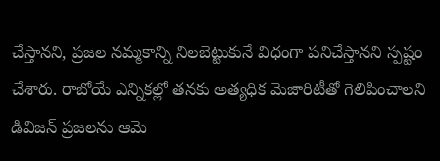చేస్తానని, ప్రజల నమ్మకాన్ని నిలబెట్టుకునే విధంగా పనిచేస్తానని స్పష్టం చేశారు. రాబోయే ఎన్నికల్లో తనకు అత్యధిక మెజారిటీతో గెలిపించాలని డివిజన్ ప్రజలను ఆమె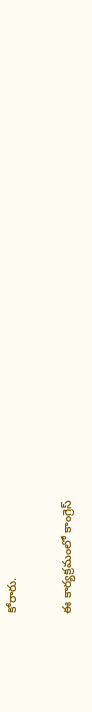కోరారు.

ఈ కార్యక్రమంలో కాంగ్రెస్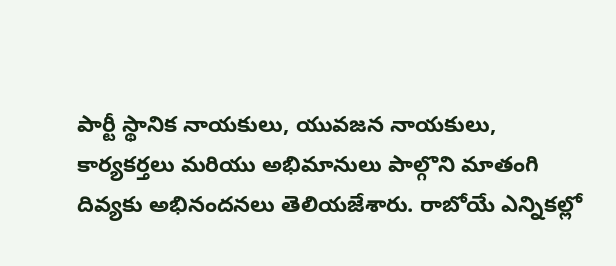పార్టీ స్థానిక నాయకులు, యువజన నాయకులు, కార్యకర్తలు మరియు అభిమానులు పాల్గొని మాతంగి దివ్యకు అభినందనలు తెలియజేశారు. రాబోయే ఎన్నికల్లో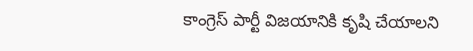కాంగ్రెస్ పార్టీ విజయానికి కృషి చేయాలని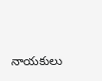నాయకులు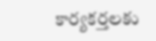కార్యకర్తలకు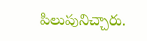పిలుపునిచ్చారు.